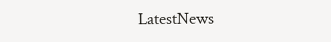LatestNews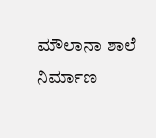ಮೌಲಾನಾ ಶಾಲೆ ನಿರ್ಮಾಣ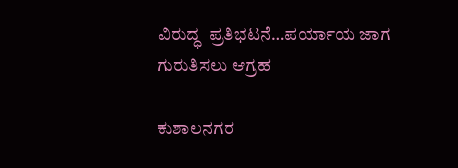ವಿರುದ್ಧ  ಪ್ರತಿಭಟನೆ…ಪರ್ಯಾಯ ಜಾಗ ಗುರುತಿಸಲು ಆಗ್ರಹ

ಕುಶಾಲನಗರ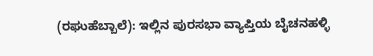(ರಘುಹೆಬ್ಬಾಲೆ): ಇಲ್ಲಿನ ಪುರಸಭಾ ವ್ಯಾಪ್ತಿಯ ಬೈಚನಹಳ್ಳಿ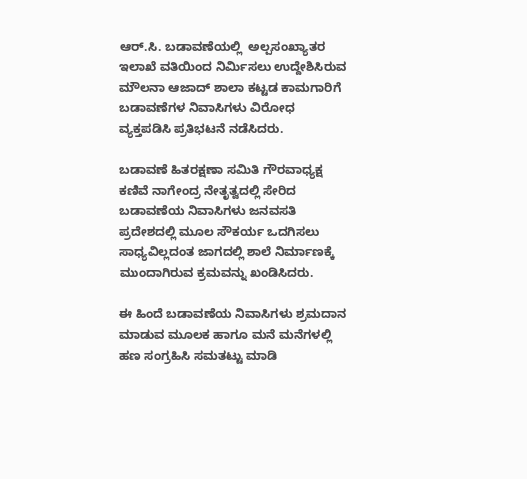ಆರ್.ಸಿ. ಬಡಾವಣೆಯಲ್ಲಿ  ಅಲ್ಪಸಂಖ್ಯಾತರ ಇಲಾಖೆ ವತಿಯಿಂದ ನಿರ್ಮಿಸಲು ಉದ್ದೇಶಿಸಿರುವ ಮೌಲನಾ ಆಜಾದ್ ಶಾಲಾ ಕಟ್ಟಡ ಕಾಮಗಾರಿಗೆ ಬಡಾವಣೆಗಳ ನಿವಾಸಿಗಳು ವಿರೋಧ ವ್ಯಕ್ತಪಡಿಸಿ ಪ್ರತಿಭಟನೆ ನಡೆಸಿದರು.

ಬಡಾವಣೆ ಹಿತರಕ್ಷಣಾ ಸಮಿತಿ ಗೌರವಾಧ್ಯಕ್ಷ ಕಣಿವೆ ನಾಗೇಂದ್ರ ನೇತೃತ್ವದಲ್ಲಿ ಸೇರಿದ ಬಡಾವಣೆಯ ನಿವಾಸಿಗಳು ಜನವಸತಿ ಪ್ರದೇಶದಲ್ಲಿ ಮೂಲ ಸೌಕರ್ಯ ಒದಗಿಸಲು ಸಾಧ್ಯವಿಲ್ಲದಂತ ಜಾಗದಲ್ಲಿ ಶಾಲೆ ನಿರ್ಮಾಣಕ್ಕೆ ಮುಂದಾಗಿರುವ ಕ್ರಮವನ್ನು ಖಂಡಿಸಿದರು.

ಈ ಹಿಂದೆ ಬಡಾವಣೆಯ ನಿವಾಸಿಗಳು ಶ್ರಮದಾನ ಮಾಡುವ ಮೂಲಕ ಹಾಗೂ ಮನೆ ಮನೆಗಳಲ್ಲಿ ಹಣ ಸಂಗ್ರಹಿಸಿ ಸಮತಟ್ಟು ಮಾಡಿ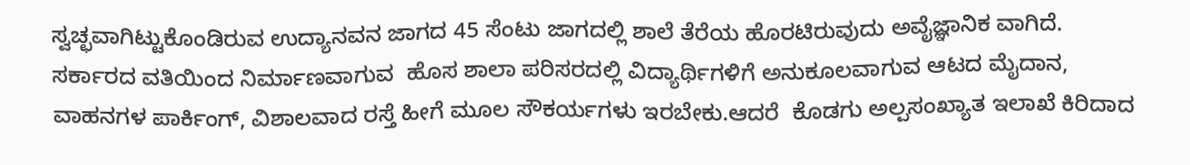ಸ್ವಚ್ಛವಾಗಿಟ್ಟುಕೊಂಡಿರುವ ಉದ್ಯಾನವನ ಜಾಗದ 45 ಸೆಂಟು ಜಾಗದಲ್ಲಿ ಶಾಲೆ ತೆರೆಯ ಹೊರಟಿರುವುದು ಅವೈಜ್ಞಾನಿಕ ವಾಗಿದೆ. ಸರ್ಕಾರದ ವತಿಯಿಂದ ನಿರ್ಮಾಣವಾಗುವ  ಹೊಸ ಶಾಲಾ ಪರಿಸರದಲ್ಲಿ ವಿದ್ಯಾರ್ಥಿಗಳಿಗೆ ಅನುಕೂಲವಾಗುವ ಆಟದ ಮೈದಾನ, ವಾಹನಗಳ ಪಾರ್ಕಿಂಗ್, ವಿಶಾಲವಾದ ರಸ್ತೆ ಹೀಗೆ ಮೂಲ ಸೌಕರ್ಯಗಳು ಇರಬೇಕು.ಆದರೆ  ಕೊಡಗು ಅಲ್ಪಸಂಖ್ಯಾತ ಇಲಾಖೆ ಕಿರಿದಾದ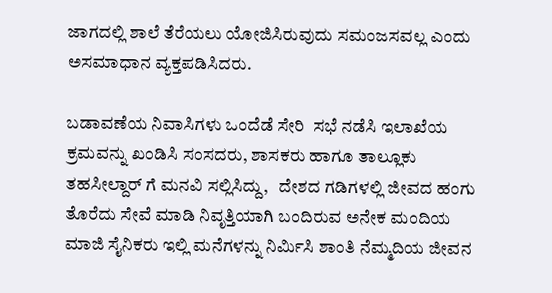ಜಾಗದಲ್ಲಿ ಶಾಲೆ ತೆರೆಯಲು ಯೋಜಿಸಿರುವುದು ಸಮಂಜಸವಲ್ಲ ಎಂದು ಅಸಮಾಧಾನ ವ್ಯಕ್ತಪಡಿಸಿದರು.

ಬಡಾವಣೆಯ ನಿವಾಸಿಗಳು ಒಂದೆಡೆ ಸೇರಿ  ಸಭೆ ನಡೆಸಿ ಇಲಾಖೆಯ ಕ್ರಮವನ್ನು ಖಂಡಿಸಿ ಸಂಸದರು, ಶಾಸಕರು ಹಾಗೂ ತಾಲ್ಲೂಕು ತಹಸೀಲ್ದಾರ್ ಗೆ ಮನವಿ ಸಲ್ಲಿಸಿದ್ದು,   ದೇಶದ ಗಡಿಗಳಲ್ಲಿ ಜೀವದ ಹಂಗು ತೊರೆದು ಸೇವೆ ಮಾಡಿ ನಿವೃತ್ತಿಯಾಗಿ ಬಂದಿರುವ ಅನೇಕ ಮಂದಿಯ  ಮಾಜಿ ಸೈನಿಕರು ಇಲ್ಲಿ ಮನೆಗಳನ್ನು ನಿರ್ಮಿಸಿ ಶಾಂತಿ ನೆಮ್ಮದಿಯ ಜೀವನ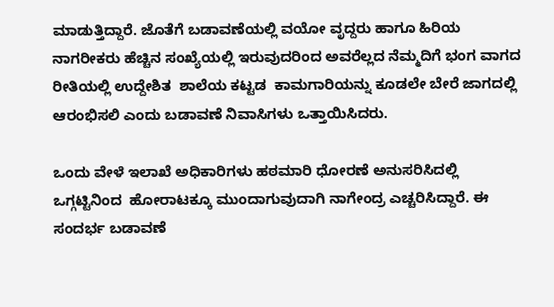ಮಾಡುತ್ತಿದ್ದಾರೆ. ಜೊತೆಗೆ ಬಡಾವಣೆಯಲ್ಲಿ ವಯೋ ವೃದ್ದರು ಹಾಗೂ ಹಿರಿಯ ನಾಗರೀಕರು ಹೆಚ್ಚಿನ ಸಂಖ್ಯೆಯಲ್ಲಿ ಇರುವುದರಿಂದ ಅವರೆಲ್ಲದ ನೆಮ್ಮದಿಗೆ ಭಂಗ ವಾಗದ ರೀತಿಯಲ್ಲಿ ಉದ್ದೇಶಿತ  ಶಾಲೆಯ ಕಟ್ಟಡ  ಕಾಮಗಾರಿಯನ್ನು ಕೂಡಲೇ ಬೇರೆ ಜಾಗದಲ್ಲಿ ಆರಂಭಿಸಲಿ ಎಂದು ಬಡಾವಣೆ ನಿವಾಸಿಗಳು ಒತ್ತಾಯಿಸಿದರು.

ಒಂದು ವೇಳೆ ಇಲಾಖೆ ಅಧಿಕಾರಿಗಳು ಹಠಮಾರಿ ಧೋರಣೆ ಅನುಸರಿಸಿದಲ್ಲಿ ಒಗ್ಗಟ್ಟಿನಿಂದ  ಹೋರಾಟಕ್ಕೂ ಮುಂದಾಗುವುದಾಗಿ ನಾಗೇಂದ್ರ ಎಚ್ಚರಿಸಿದ್ದಾರೆ. ಈ ಸಂದರ್ಭ ಬಡಾವಣೆ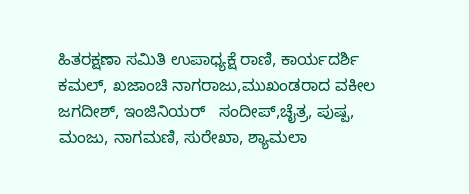ಹಿತರಕ್ಷಣಾ ಸಮಿತಿ ಉಪಾಧ್ಯಕ್ಷೆ ರಾಣಿ, ಕಾರ್ಯದರ್ಶಿ ಕಮಲ್, ಖಜಾಂಚಿ ನಾಗರಾಜು,ಮುಖಂಡರಾದ ವಕೀಲ ಜಗದೀಶ್, ಇಂಜಿನಿಯರ್   ಸಂದೀಪ್,ಚೈತ್ರ, ಪುಷ್ಪ, ಮಂಜು, ನಾಗಮಣಿ, ಸುರೇಖಾ, ಶ್ಯಾಮಲಾ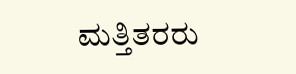ಮತ್ತಿತರರು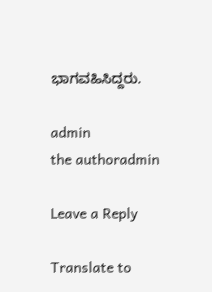ಭಾಗವಹಿಸಿದ್ದರು.

admin
the authoradmin

Leave a Reply

Translate to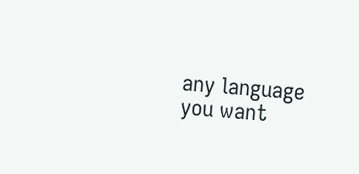any language you want